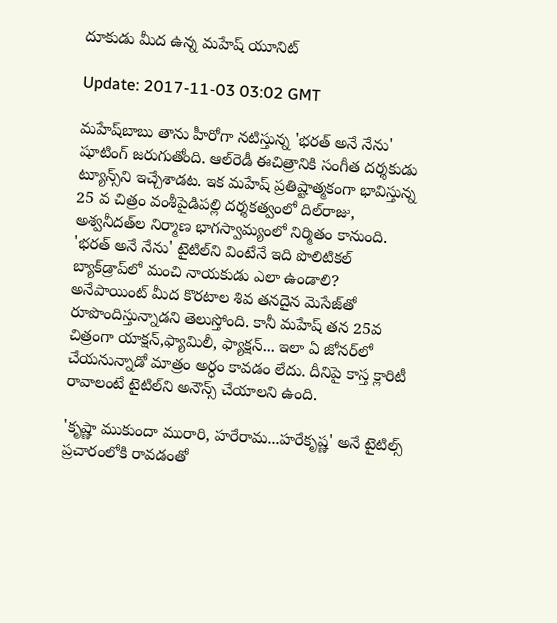దూకుడు మీద ఉన్న మహేష్‌ యూనిట్‌

Update: 2017-11-03 03:02 GMT

మహేష్‌బాబు తాను హీరోగా నటిస్తున్న 'భరత్‌ అనే నేను' షూటింగ్‌ జరుగుతోంది. ఆల్‌రెడీ ఈచిత్రానికి సంగీత దర్శకుడు ట్యూన్స్‌ని ఇచ్చేశాడట. ఇక మహేష్‌ ప్రతిష్టాత్మకంగా భావిస్తున్న 25 వ చిత్రం వంశీపైడిపల్లి దర్శకత్వంలో దిల్‌రాజు, అశ్వనీదత్‌ల నిర్మాణ భాగస్వామ్యంలో నిర్మితం కానుంది. 'భరత్‌ అనే నేను' టైటిల్‌ని వింటేనే ఇది పొలిటికల్‌ బ్యాక్‌డ్రాప్‌లో మంచి నాయకుడు ఎలా ఉండాలి? అనేపాయింట్‌ మీద కొరటాల శివ తనదైన మెసేజ్‌తో రూపొందిస్తున్నాడని తెలుస్తోంది. కానీ మహేష్‌ తన 25వ చిత్రంగా యాక్షన్‌,ఫ్యామిలీ, ఫ్యాక్షన్‌... ఇలా ఏ జోనర్‌లో చేయనున్నాడో మాత్రం అర్ధం కావడం లేదు. దీనిపై కాస్త క్లారిటీ రావాలంటే టైటిల్‌ని అనౌన్స్‌ చేయాలని ఉంది.

'కృష్ణా ముకుందా మురారి, హరేరామ...హరేకృష్ణ' అనే టైటిల్స్‌ ప్రచారంలోకి రావడంతో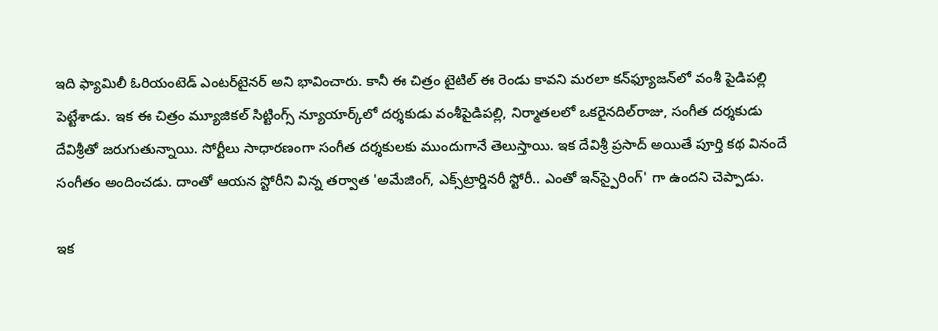ఇది ఫ్యామిలీ ఓరియంటెడ్‌ ఎంటర్‌టైనర్‌ అని భావించారు. కానీ ఈ చిత్రం టైటిల్‌ ఈ రెండు కావని మరలా కన్‌ఫ్యూజన్‌లో వంశీ పైడిపల్లి పెట్టేశాడు. ఇక ఈ చిత్రం మ్యూజికల్‌ సిట్టింగ్స్‌ న్యూయార్క్‌లో దర్శకుడు వంశీపైడిపల్లి, నిర్మాతలలో ఒకరైనదిల్‌రాజు, సంగీత దర్శకుడు దేవిశ్రీతో జరుగుతున్నాయి. సోర్టీలు సాధారణంగా సంగీత దర్శకులకు ముందుగానే తెలుస్తాయి. ఇక దేవిశ్రీ ప్రసాద్‌ అయితే పూర్తి కథ వినందే సంగీతం అందించడు. దాంతో ఆయన స్టోరీని విన్న తర్వాత 'అమేజింగ్‌, ఎక్స్‌ట్రార్డినరీ స్టోరీ.. ఎంతో ఇన్‌స్పైరింగ్‌' గా ఉందని చెప్పాడు.

ఇక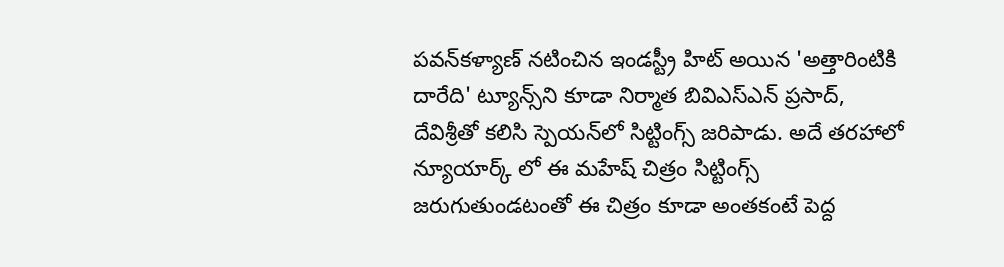పవన్‌కళ్యాణ్‌ నటించిన ఇండస్ట్రీ హిట్‌ అయిన 'అత్తారింటికి దారేది' ట్యూన్స్‌ని కూడా నిర్మాత బివిఎస్‌ఎన్‌ ప్రసాద్‌, దేవిశ్రీతో కలిసి స్పెయన్‌లో సిట్టింగ్స్‌ జరిపాడు. అదే తరహాలో న్యూయార్క్ లో ఈ మహేష్‌ చిత్రం సిట్టింగ్స్‌ జరుగుతుండటంతో ఈ చిత్రం కూడా అంతకంటే పెద్ద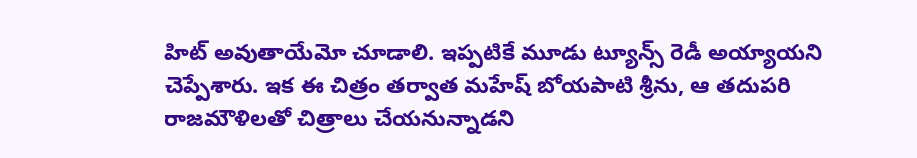హిట్‌ అవుతాయేమో చూడాలి. ఇప్పటికే మూడు ట్యూన్స్ రెడీ అయ్యాయని చెప్పేశారు. ఇక ఈ చిత్రం తర్వాత మహేష్‌ బోయపాటి శ్రీను, ఆ తదుపరి రాజమౌళిలతో చిత్రాలు చేయనున్నాడని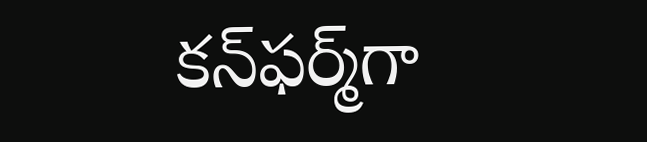కన్‌ఫర్మ్‌గా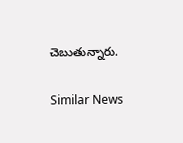చెబుతున్నారు.

Similar News